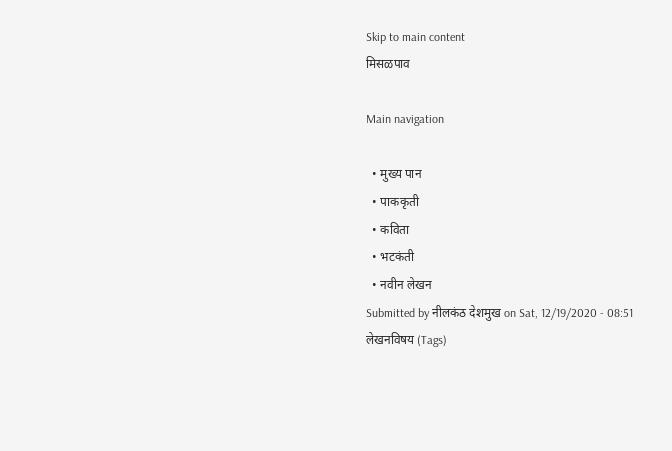Skip to main content
मिसळपाव

Main navigation

  • मुख्य पान
  • पाककृती
  • कविता
  • भटकंती
  • नवीन लेखन
Submitted by नीलकंठ देशमुख on Sat, 12/19/2020 - 08:51
लेखनविषय (Tags)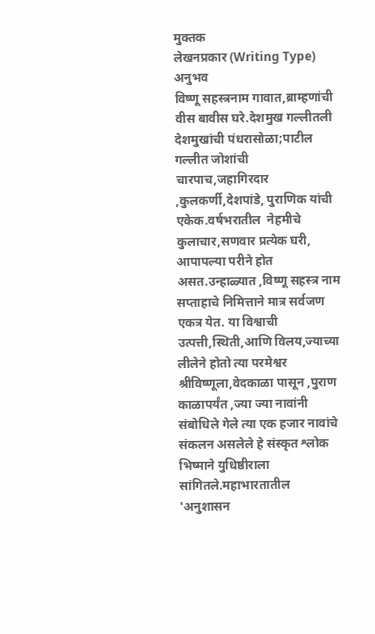मुक्तक
लेखनप्रकार (Writing Type)
अनुभव
विष्णू सहस्त्रनाम गावात,ब्राम्हणांची वीस बावीस घरे.देशमुख गल्लीतली देशमुखांची पंधरासोळा;पाटील गल्लीत जोशांची चारपाच,जहागिरदार ,कुलकर्णी,देशपांडे, पुराणिक यांची एकेक.वर्षभरातील  नेहमीचे कुलाचार,सणवार प्रत्येक घरी, आपापल्या परीने होत असत.उन्हाळ्यात ,विष्णू सहस्त्र नाम सप्ताहाचे निमित्ताने मात्र सर्वजण एकत्र येत. या विश्वाची उत्पत्ती,स्थिती,आणि विलय,ज्याच्या लीलेने होतो त्या परमेश्वर श्रीविष्णूला,वेदकाळा पासून ,पुराण काळापर्यंत ,ज्या ज्या नावांनी संबोधिले गेले त्या एक हजार नावांचे संकलन असलेले हे संस्कृत श्लोक भिष्माने युधिष्ठीराला सांगितले.महाभारतातील 'अनुशासन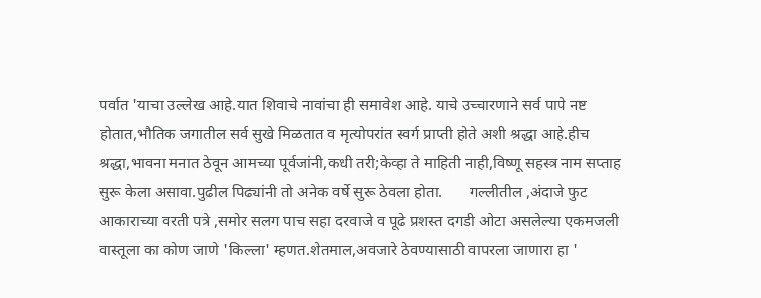पर्वात 'याचा उल्लेख आहे.यात शिवाचे नावांचा ही समावेश आहे. याचे उच्चारणाने सर्व पापे नष्ट होतात,भौतिक जगातील सर्व सुखे मिळतात व मृत्योपरांत स्वर्ग प्राप्ती होते अशी श्रद्धा आहे.हीच श्रद्धा,भावना मनात ठेवून आमच्या पूर्वजांनी,कधी तरी;केव्हा ते माहिती नाही,विष्णू सहस्त्र नाम सप्ताह सुरू केला असावा.पुढील पिढ्यांनी तो अनेक वर्षे सुरू ठेवला होता.       गल्लीतील ,अंदाजे फुट आकाराच्या वरती पत्रे ,समोर सलग पाच सहा दरवाजे व पूढे प्रशस्त दगडी ओटा असलेल्या एकमजली वास्तूला का कोण जाणे 'किल्ला' म्हणत.शेतमाल,अवजारे ठेवण्यासाठी वापरला जाणारा हा '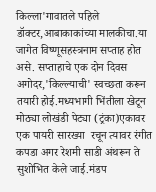किल्ला'गावातले पहिले डॉक्टर,आबाकाकांच्या मालकीचा.या जागेत विष्णूसहस्त्रनाम सप्ताह होत असे. सप्ताहाचे एक दोन दिवस अगोदर,'किल्ल्याची' स्वच्छता करून तयारी होई.मध्यभागी भिंतीला खेटून मोठ्या लोखंडी पेट्या (ट्रंका)एकावर एक पायरी सारख्या  रचून त्यावर रंगीत कपडा अगर रेशमी साडी अंथरून ते सुशोभित केले जाई.मंडप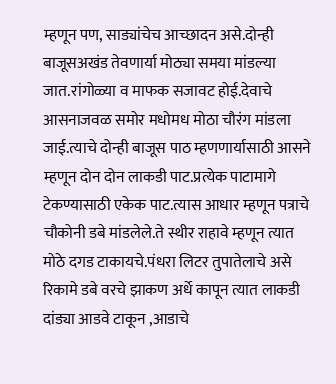म्हणून पण, साड्यांचेच आच्छादन असे.दोन्ही बाजूसअखंड तेवणार्या मोठ्या समया मांडल्या जात.रांगोळ्या व माफक सजावट होई.देवाचे आसनाजवळ समोर मधोमध मोठा चौरंग मांडला जाई.त्याचे दोन्ही बाजूस पाठ म्हणणार्यासाठी आसने म्हणून दोन दोन लाकडी पाट.प्रत्येक पाटामागे टेकण्यासाठी एकेक पाट.त्यास आधार म्हणून पत्राचे चौकोनी डबे मांडलेले.ते स्थीर राहावे म्हणून त्यात मोठे दगड टाकायचे.पंधरा लिटर तुपातेलाचे असे रिकामे डबे वरचे झाकण अर्धे कापून त्यात लाकडी दांड्या आडवे टाकून ,आडाचे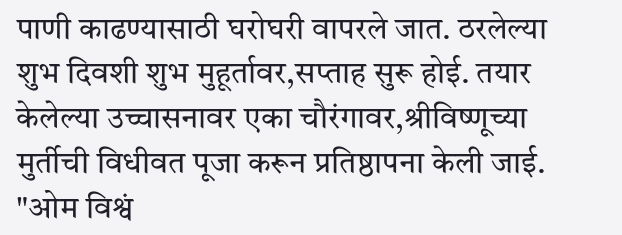पाणी काढण्यासाठी घरोघरी वापरले जात. ठरलेल्या शुभ दिवशी शुभ मुहूर्तावर,सप्ताह सुरू होई. तयार केलेल्या उच्चासनावर एका चौरंगावर,श्रीविष्णूच्या मुर्तीची विधीवत पूजा करून प्रतिष्ठापना केली जाई. "ओम विश्वं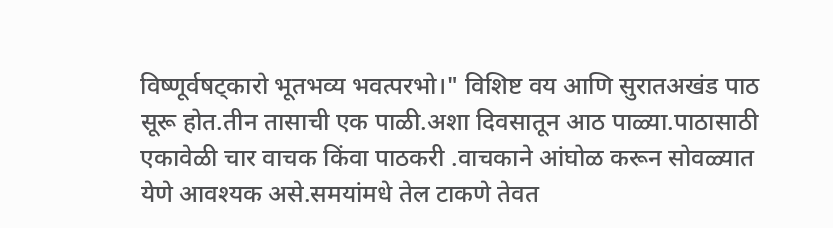विष्णूर्वषट्कारो भूतभव्य भवत्परभो।" विशिष्ट वय आणि सुरातअखंड पाठ सूरू होत.तीन तासाची एक पाळी.अशा दिवसातून आठ पाळ्या.पाठासाठी एकावेळी चार वाचक किंवा पाठकरी .वाचकाने आंघोळ करून सोवळ्यात येणे आवश्यक असे.समयांमधे तेल टाकणे तेवत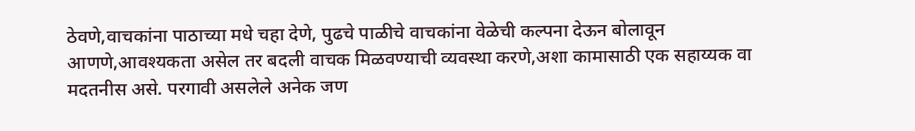ठेवणे,वाचकांना पाठाच्या मधे चहा देणे, पुढचे पाळीचे वाचकांना वेळेची कल्पना देऊन बोलावून आणणे,आवश्यकता असेल तर बदली वाचक मिळवण्याची व्यवस्था करणे,अशा कामासाठी एक सहाय्यक वा मदतनीस असे. परगावी असलेले अनेक जण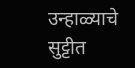उन्हाळ्याचे सुट्टीत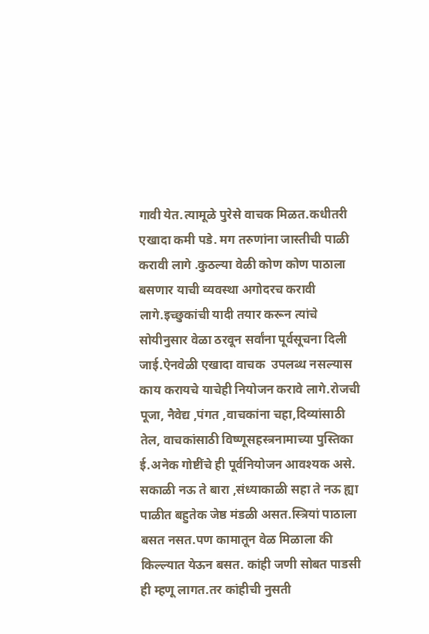गावी येत.त्यामूळे पुरेसे वाचक मिळत.कधीतरी एखादा कमी पडे. मग तरुणांना जास्तीची पाळी करावी लागे .कुठल्या वेळी कोण कोण पाठाला बसणार याची व्यवस्था अगोदरच करावी लागे.इच्छुकांची यादी तयार करून त्यांचे सोयीनुसार वेळा ठरवून सर्वांना पूर्वसूचना दिली जाई.ऐनवेळी एखादा वाचक  उपलब्ध नसल्यास काय करायचे याचेही नियोजन करावे लागे.रोजची पूजा, नैवेद्य ,पंगत ,वाचकांना चहा,दिव्यांसाठी तेल, वाचकांसाठी विष्णूसहस्त्रनामाच्या पुस्तिका ई.अनेक गोष्टींचे ही पूर्वनियोजन आवश्यक असे.    सकाळी नऊ ते बारा ,संध्याकाळी सहा ते नऊ ह्या पाळीत बहुतेक जेष्ठ मंडळी असत.स्त्रियां पाठाला बसत नसत.पण कामातून वेळ मिळाला की किल्ल्यात येऊन बसत. कांही जणी सोबत पाडसी ही म्हणू लागत.तर कांहीची नुसती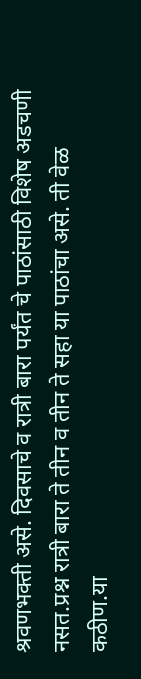श्रवणभक्ती असे. दिवसाचे व रात्री बारा पर्यंत चे पाठांसाठी विशेष अडचणी नसत.प्रश्न रात्री बारा ते तीन व तीन ते सहा या पाठांचा असे. ती वेळ कठीण.या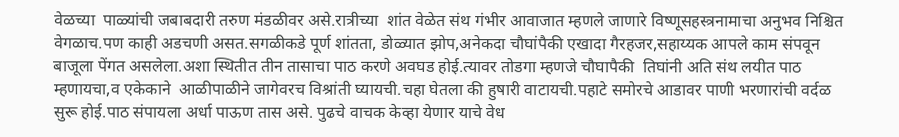वेळच्या  पाळ्यांची जबाबदारी तरुण मंडळीवर असे.रात्रीच्या  शांत वेळेत संथ गंभीर आवाजात म्हणले जाणारे विष्णूसहस्त्रनामाचा अनुभव निश्चित वेगळाच.पण काही अडचणी असत.सगळीकडे पूर्ण शांतता, डोळ्यात झोप,अनेकदा चौघांपैकी एखादा गैरहजर,सहाय्यक आपले काम संपवून बाजूला पेंगत असलेला.अशा स्थितीत तीन तासाचा पाठ करणे अवघड होई.त्यावर तोडगा म्हणजे चौघापैकी  तिघांनी अति संथ लयीत पाठ म्हणायचा,व एकेकाने  आळीपाळीने जागेवरच विश्रांती घ्यायची.चहा घेतला की हुषारी वाटायची.पहाटे समोरचे आडावर पाणी भरणारांची वर्दळ सुरू होई.पाठ संपायला अर्धा पाऊण तास असे. पुढचे वाचक केव्हा येणार याचे वेध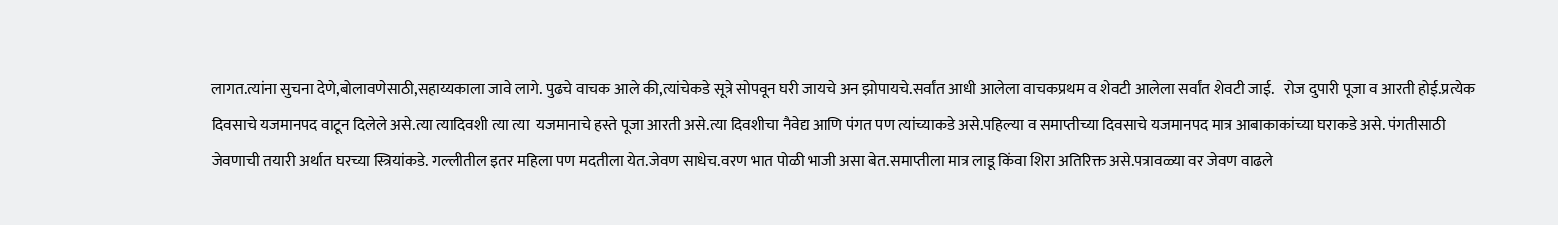लागत.त्यांना सुचना देणे,बोलावणेसाठी,सहाय्यकाला जावे लागे. पुढचे वाचक आले की,त्यांचेकडे सूत्रे सोपवून घरी जायचे अन झोपायचे.सर्वांत आधी आलेला वाचकप्रथम व शेवटी आलेला सर्वांत शेवटी जाई.   रोज दुपारी पूजा व आरती होई.प्रत्येक दिवसाचे यजमानपद वाटून दिलेले असे.त्या त्यादिवशी त्या त्या  यजमानाचे हस्ते पूजा आरती असे.त्या दिवशीचा नैवेद्य आणि पंगत पण त्यांच्याकडे असे.पहिल्या व समाप्तीच्या दिवसाचे यजमानपद मात्र आबाकाकांच्या घराकडे असे. पंगतीसाठी जेवणाची तयारी अर्थात घरच्या स्त्रियांकडे. गल्लीतील इतर महिला पण मदतीला येत.जेवण साधेच.वरण भात पोळी भाजी असा बेत.समाप्तीला मात्र लाडू किंवा शिरा अतिरिक्त असे.पत्रावळ्या वर जेवण वाढले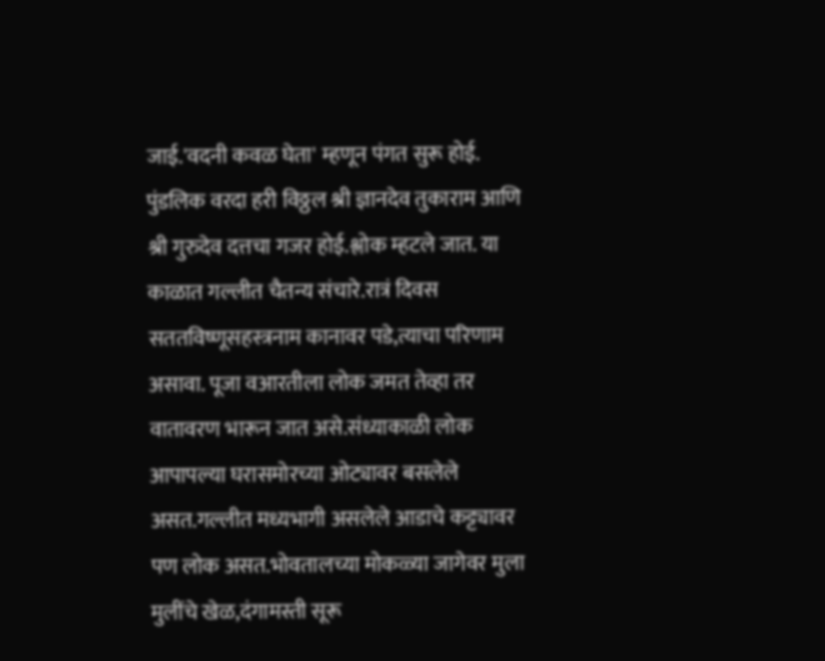जाई.'वदनी कवळ घेता' म्हणून पंगत सुरू होई. पुंडलिक वरदा हरी विठ्ठल श्री ज्ञानदेव तुकाराम आणि श्री गुरुदेव दत्तचा गजर होई.श्लोक म्हटले जात. या काळात गल्लीत चैतन्य संचारे.रात्रं दिवस सततविष्णूसहस्त्रनाम कानावर पडे,त्याचा परिणाम असावा. पूजा वआरतीला लोक जमत तेव्हा तर वातावरण भारून जात असे.संध्याकाळी लोक आपापल्या घरासमोरच्या ओट्यावर बसलेले असत.गल्लीत मध्यभागी असलेले आडाचे कट्ट्यावर पण लोक असत.भोवतालच्या मोकळ्या जागेवर मुला मुलींचे खेळ,दंगामस्ती सूरू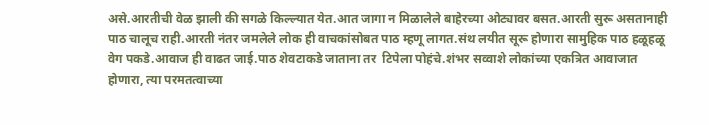असे.आरतीची वेळ झाली की सगळे किल्ल्यात येत.आत जागा न मिळालेले बाहेरच्या ओट्यावर बसत.आरती सुरू असतानाही पाठ चालूच राही.आरती नंतर जमलेले लोक ही वाचकांसोबत पाठ म्हणू लागत.संथ लयीत सूरू होणारा सामुहिक पाठ हळूहळू वेग पकडे.आवाज ही वाढत जाई.पाठ शेवटाकडे जाताना तर  टिपेला पोहंचे.शंभर सव्वाशे लोकांच्या एकत्रित आवाजात होणारा, त्या परमतत्वाच्या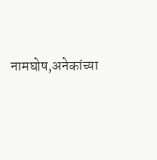नामघोष,अनेकांच्या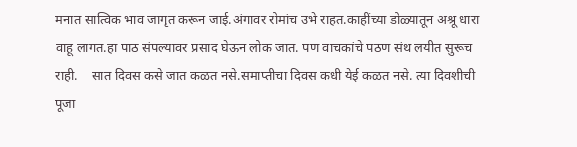मनात सात्विक भाव जागृत करून जाई.अंगावर रोमांच उभे राहत.काहींच्या डोळ्यातून अश्रू धारा वाहू लागत.हा पाठ संपल्यावर प्रसाद घेऊन लोक जात. पण वाचकांचे पठण संथ लयीत सुरूच राही.    सात दिवस कसे जात कळत नसे.समाप्तीचा दिवस कधी येई कळत नसे. त्या दिवशीची पूजा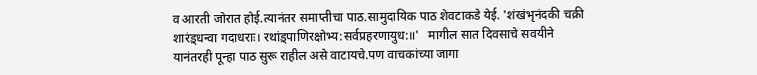व आरती जोरात होई.त्यानंतर समाप्तीचा पाठ.सामुदायिक पाठ शेवटाकडे येई. 'शंखंभृनंदकी चक्री शारंड़्धन्वा गदाधराः। रथांड़्पाणिरक्षोभ्य:सर्वप्रहरणायुध:॥'   मागील सात दिवसाचे सवयीने यानंतरही पून्हा पाठ सुरू राहील असे वाटायचे.पण वाचकांच्या जागा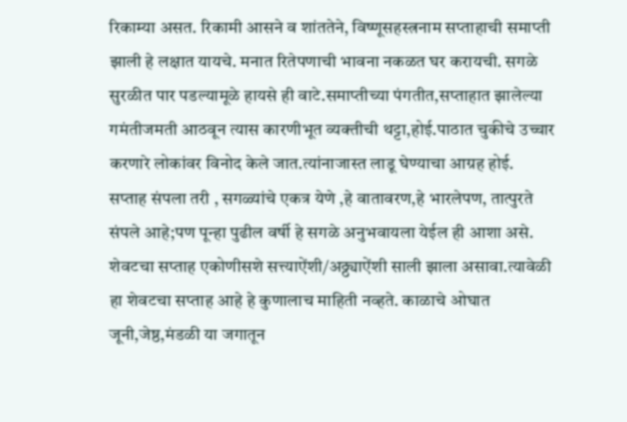रिकाम्या असत. रिकामी आसने व शांततेने, विष्णूसहस्त्रनाम सप्ताहाची समाप्ती झाली हे लक्षात यायचे. मनात रितेपणाची भावना नकळत घर करायची. सगळे सुरळीत पार पडल्यामूळे हायसे ही वाटे.समाप्तीच्या पंगतीत,सप्ताहात झालेल्या गमंतीजमती आठवून त्यास कारणीभूत व्यक्तीची थट्टा,होई.पाठात चुकीचे उच्चार करणारे लोकांवर विनोद केले जात.त्यांनाजास्त लाडू घेण्याचा आग्रह होई. सप्ताह संपला तरी , सगळ्यांचे एकत्र येणे ,हे वातावरण,हे भारलेपण, तात्पुरते संपले आहे;पण पून्हा पुढील वर्षी हे सगळे अनुभवायला येईल ही आशा असे.     शेवटचा सप्ताह एकोणीसशे सत्त्याऐंशी/अठ्ठ्याऐंशी साली झाला असावा.त्यावेळी हा शेवटचा सप्ताह आहे हे कुणालाच माहिती नव्हते. काळाचे ओघात जूनी,जेष्ठ,मंडळी या जगातून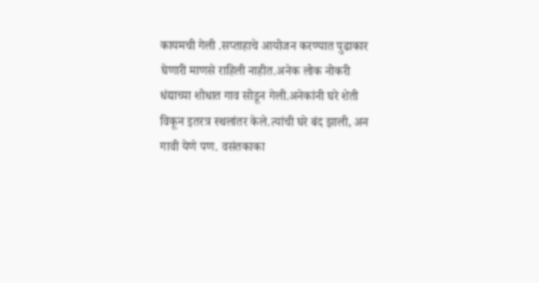कायमची गेली .सप्ताहाचे आयोजन करण्यात पुढाकार घेणारी माणसे राहिली नाहीत.अनेक लोक नोकरी धंद्याच्या शोधात गाव सोडून गेली.अनेकांनी घरे शेती विकून इतरत्र स्थलांतर केले.त्यांची घरे बंद झाली, अन गावी येणे पण. वसंतकाका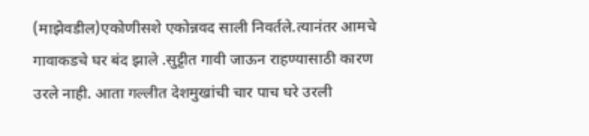(माझेवडील)एकोणीसशे एकोन्नवद साली निवर्तले.त्यानंतर आमचे गावाकडचे घर बंद झाले .सुट्टीत गावी जाऊन राहण्यासाठी कारण उरले नाही. आता गल्लीत देशमुखांची चार पाच घरे उरली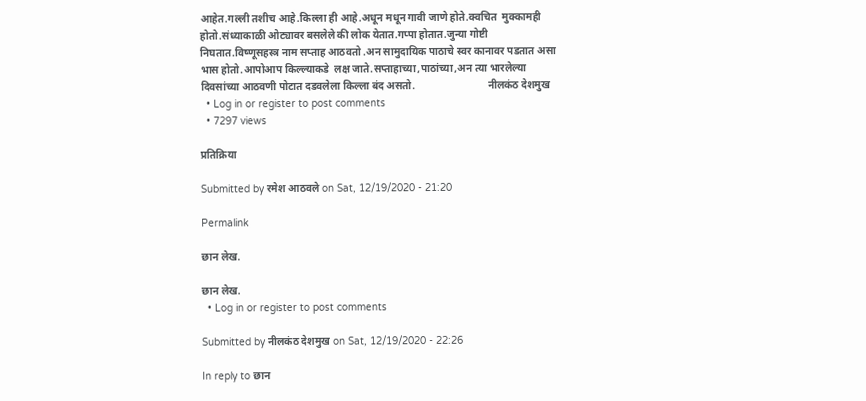आहेत.गल्ली तशीच आहे.किल्ला ही आहे.अधून मधून गावी जाणे होते.क्वचित  मुक्कामही होतो.संध्याकाळी ओट्यावर बसलेले की लोक येतात.गप्पा होतात.जुन्या गोष्टी  निघतात.विष्णूसहस्त्र नाम सप्ताह आठवतो .अन सामुदायिक पाठाचे स्वर कानावर पडतात असा भास होतो.आपोआप किल्ल्याकडे  लक्ष जाते.सप्ताहाच्या,पाठांच्या,अन त्या भारलेल्या दिवसांच्या आठवणी पोटात दडवलेला किल्ला बंद असतो.                            नीलकंठ देशमुख
  • Log in or register to post comments
  • 7297 views

प्रतिक्रिया

Submitted by रमेश आठवले on Sat, 12/19/2020 - 21:20

Permalink

छान लेख.

छान लेख.
  • Log in or register to post comments

Submitted by नीलकंठ देशमुख on Sat, 12/19/2020 - 22:26

In reply to छान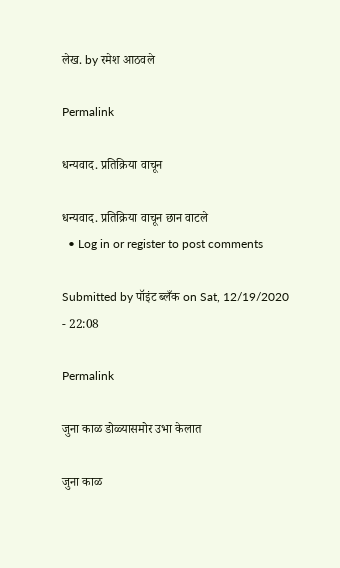लेख. by रमेश आठवले

Permalink

धन्यवाद. प्रतिक्रिया वाचून

धन्यवाद. प्रतिक्रिया वाचून छान वाटले
  • Log in or register to post comments

Submitted by पॉइंट ब्लँक on Sat, 12/19/2020 - 22:08

Permalink

जुना काळ डोळ्यासमोर उभा केलात

जुना काळ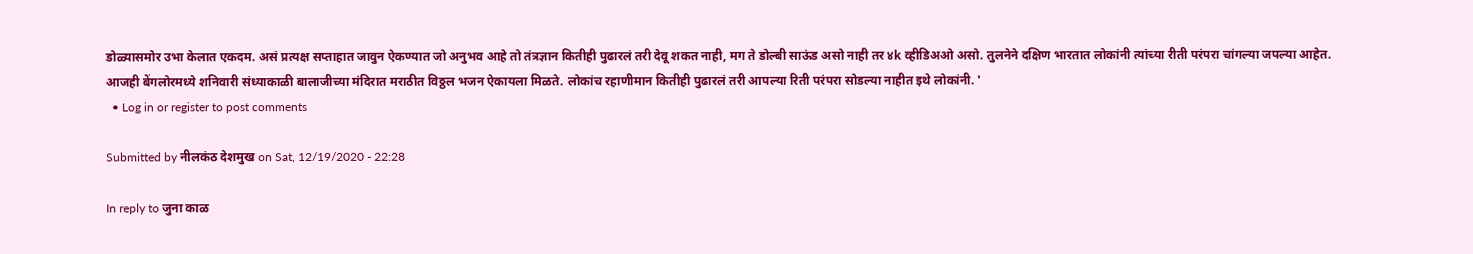डोळ्यासमोर उभा केलात एकदम. असं प्रत्यक्ष सप्ताहात जावुन ऐकण्यात जो अनुभव आहे तो तंत्रज्ञान कितीही पुढारलं तरी देवू शकत नाही, मग ते डोल्बी साऊंड असो नाही तर ४k व्हीडिअओ असो. तुलनेने दक्षिण भारतात लोकांनी त्यांच्या रीती परंपरा चांगल्या जपल्या आहेत. आजही बेंगलोरमध्ये शनिवारी संध्याकाळी बालाजीच्या मंदिरात मराठीत विठ्ठल भजन ऐकायला मिळते. लोकांच रहाणीमान कितीही पुढारलं तरी आपल्या रिती परंपरा सोडल्या नाहीत इथे लोकांनी. '
  • Log in or register to post comments

Submitted by नीलकंठ देशमुख on Sat, 12/19/2020 - 22:28

In reply to जुना काळ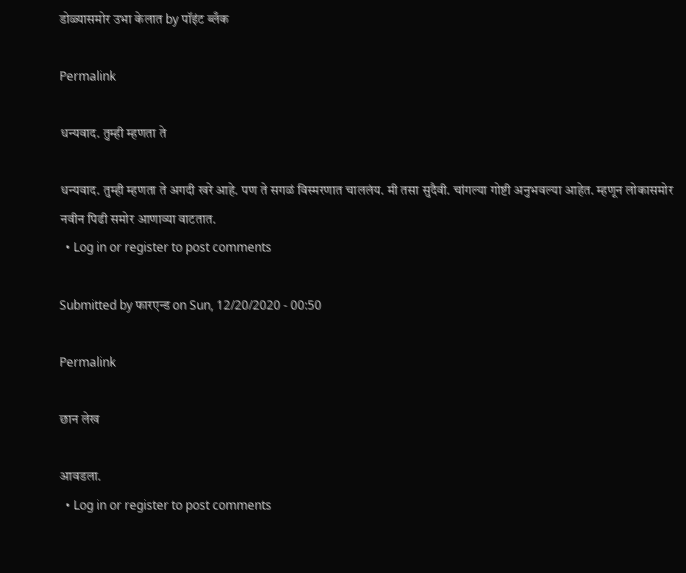डोळ्यासमोर उभा केलात by पॉइंट ब्लँक

Permalink

धन्यवाद. तुम्ही म्हणता ते

धन्यवाद. तुम्ही म्हणता ते अगदी खरे आहे. पण ते सगळं विस्मरणात चाललंय. मी तसा सुदैवी. चांगल्या गोष्टी अनुभवल्या आहेत. म्हणून लोकासमोर नवीन पिढी समोर आणाव्या वाटतात.
  • Log in or register to post comments

Submitted by फारएन्ड on Sun, 12/20/2020 - 00:50

Permalink

छान लेख

आवडला.
  • Log in or register to post comments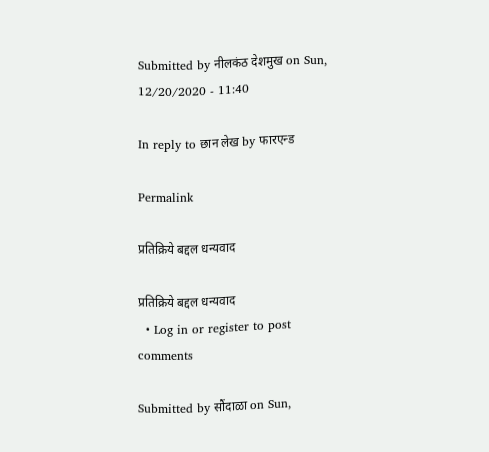Submitted by नीलकंठ देशमुख on Sun, 12/20/2020 - 11:40

In reply to छान लेख by फारएन्ड

Permalink

प्रतिक्रिये बद्दल धन्यवाद

प्रतिक्रिये बद्दल धन्यवाद
  • Log in or register to post comments

Submitted by सौंदाळा on Sun,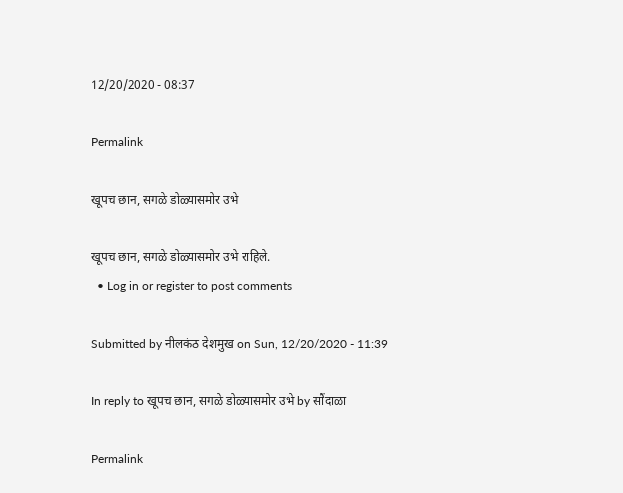12/20/2020 - 08:37

Permalink

खूपच छान, सगळे डोळ्यासमोर उभे

खूपच छान, सगळे डोळ्यासमोर उभे राहिले.
  • Log in or register to post comments

Submitted by नीलकंठ देशमुख on Sun, 12/20/2020 - 11:39

In reply to खूपच छान, सगळे डोळ्यासमोर उभे by सौंदाळा

Permalink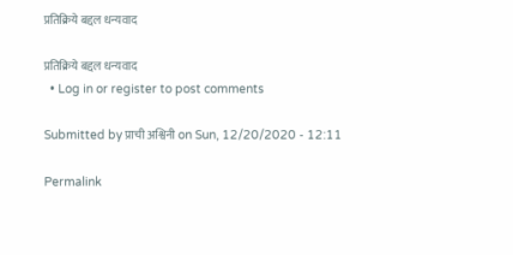प्रतिक्रिये बद्दल धन्यवाद

प्रतिक्रिये बद्दल धन्यवाद
  • Log in or register to post comments

Submitted by प्राची अश्विनी on Sun, 12/20/2020 - 12:11

Permalink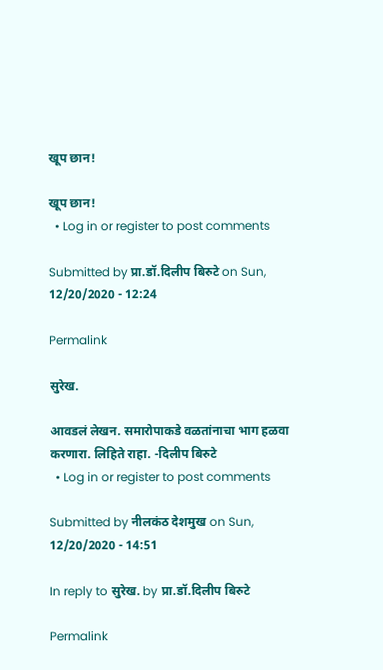खूप छान!

खूप छान!
  • Log in or register to post comments

Submitted by प्रा.डॉ.दिलीप बिरुटे on Sun, 12/20/2020 - 12:24

Permalink

सुरेख.

आवडलं लेखन. समारोपाकडे वळतांनाचा भाग हळवा करणारा. लिहिते राहा. -दिलीप बिरुटे
  • Log in or register to post comments

Submitted by नीलकंठ देशमुख on Sun, 12/20/2020 - 14:51

In reply to सुरेख. by प्रा.डॉ.दिलीप बिरुटे

Permalink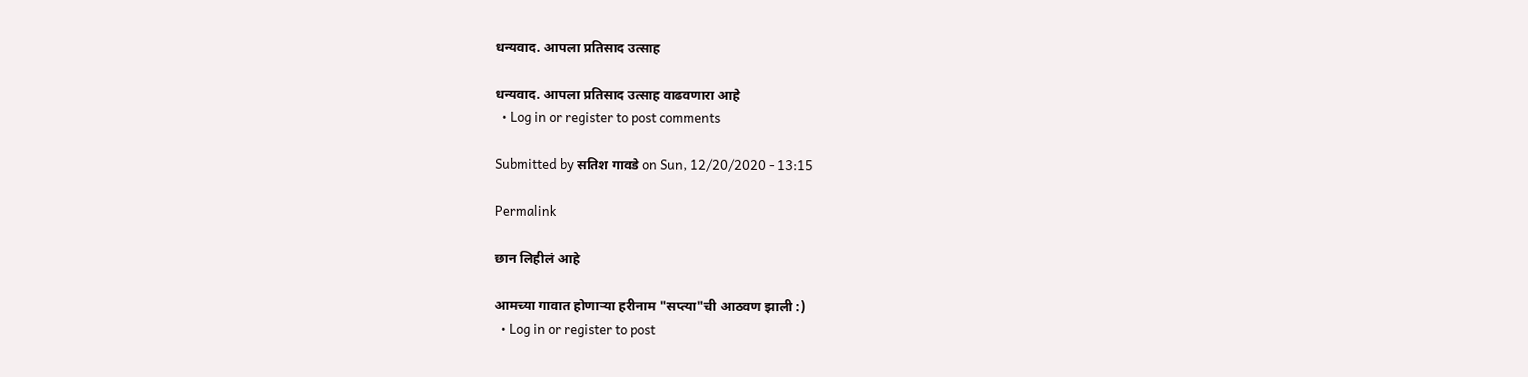धन्यवाद. आपला प्रतिसाद उत्साह

धन्यवाद. आपला प्रतिसाद उत्साह वाढवणारा आहे
  • Log in or register to post comments

Submitted by सतिश गावडे on Sun, 12/20/2020 - 13:15

Permalink

छान लिहीलं आहे

आमच्या गावात होणार्‍या हरीनाम "सप्त्या"ची आठवण झाली :)
  • Log in or register to post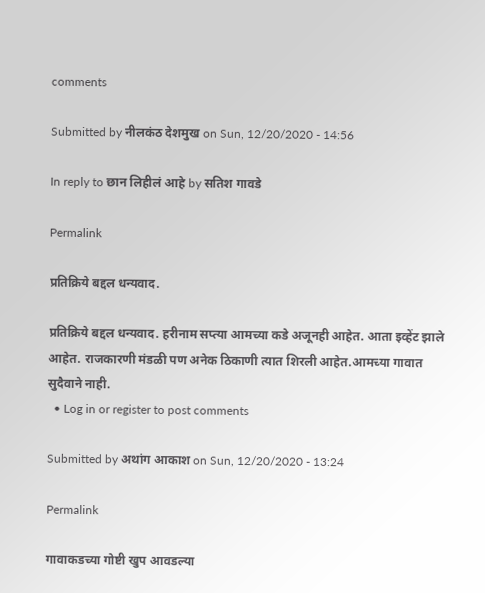comments

Submitted by नीलकंठ देशमुख on Sun, 12/20/2020 - 14:56

In reply to छान लिहीलं आहे by सतिश गावडे

Permalink

प्रतिक्रिये बद्दल धन्यवाद.

प्रतिक्रिये बद्दल धन्यवाद. हरीनाम सप्त्या आमच्या कडे अजूनही आहेत. आता इव्हेंट झाले आहेत. राजकारणी मंडळी पण अनेक ठिकाणी त्यात शिरली आहेत.आमच्या गावात सुदैवाने नाही.
  • Log in or register to post comments

Submitted by अथांग आकाश on Sun, 12/20/2020 - 13:24

Permalink

गावाकडच्या गोष्टी खुप आवडल्या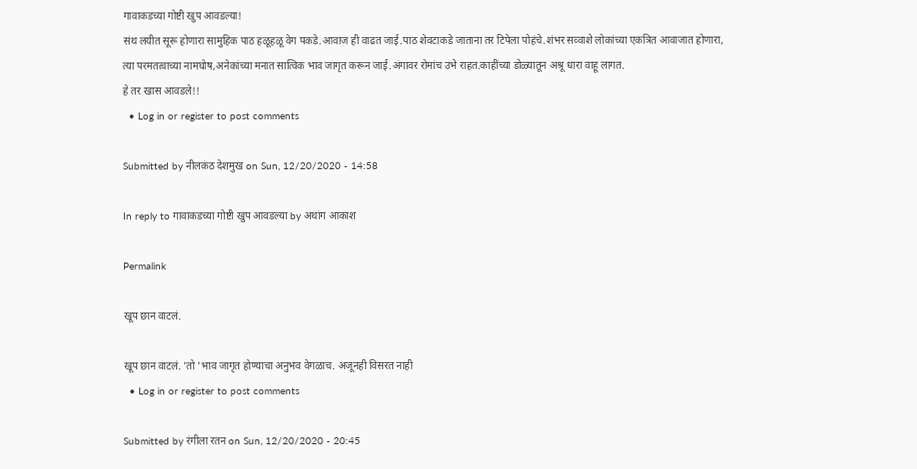गावाकडच्या गोष्टी खुप आवडल्या!
संथ लयीत सूरू होणारा सामुहिक पाठ हळूहळू वेग पकडे.आवाज ही वाढत जाई.पाठ शेवटाकडे जाताना तर टिपेला पोहंचे.शंभर सव्वाशे लोकांच्या एकत्रित आवाजात होणारा, त्या परमतत्वाच्या नामघोष,अनेकांच्या मनात सात्विक भाव जागृत करून जाई.अंगावर रोमांच उभे राहत.काहींच्या डोळ्यातून अश्रू धारा वाहू लागत.
हे तर खास आवडले!!
  • Log in or register to post comments

Submitted by नीलकंठ देशमुख on Sun, 12/20/2020 - 14:58

In reply to गावाकडच्या गोष्टी खुप आवडल्या by अथांग आकाश

Permalink

खूप छान वाटलं.

खूप छान वाटलं. 'तो 'भाव जागृत होण्याचा अनुभव वेगळाच. अजूनही विसरत नाही
  • Log in or register to post comments

Submitted by रंगीला रतन on Sun, 12/20/2020 - 20:45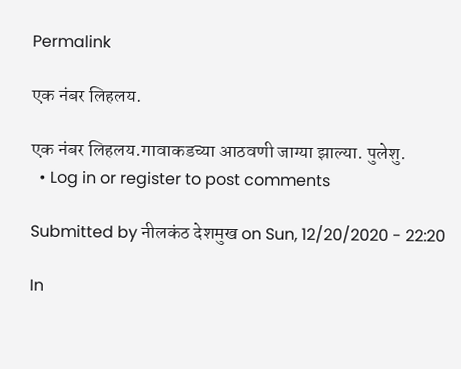Permalink

एक नंबर लिहलय.

एक नंबर लिहलय.गावाकडच्या आठवणी जाग्या झाल्या. पुलेशु.
  • Log in or register to post comments

Submitted by नीलकंठ देशमुख on Sun, 12/20/2020 - 22:20

In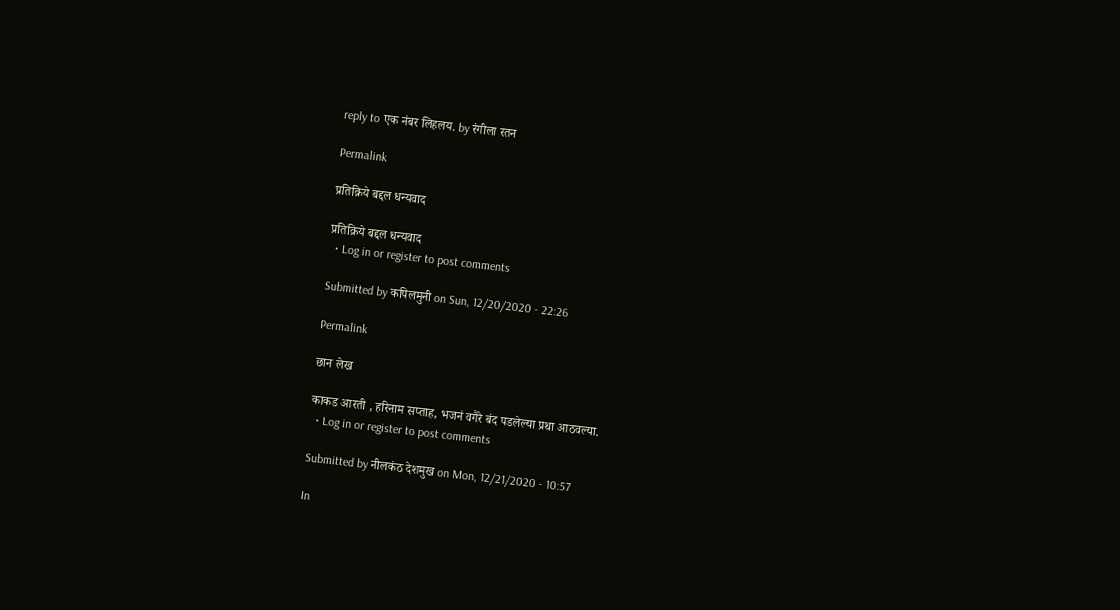reply to एक नंबर लिहलय. by रंगीला रतन

Permalink

प्रतिक्रिये बद्दल धन्यवाद

प्रतिक्रिये बद्दल धन्यवाद
  • Log in or register to post comments

Submitted by कपिलमुनी on Sun, 12/20/2020 - 22:26

Permalink

छान लेख

काकड आरती , हरिनाम सप्ताह, भजनं वगैरे बंद पडलेल्या प्रथा आठवल्या.
  • Log in or register to post comments

Submitted by नीलकंठ देशमुख on Mon, 12/21/2020 - 10:57

In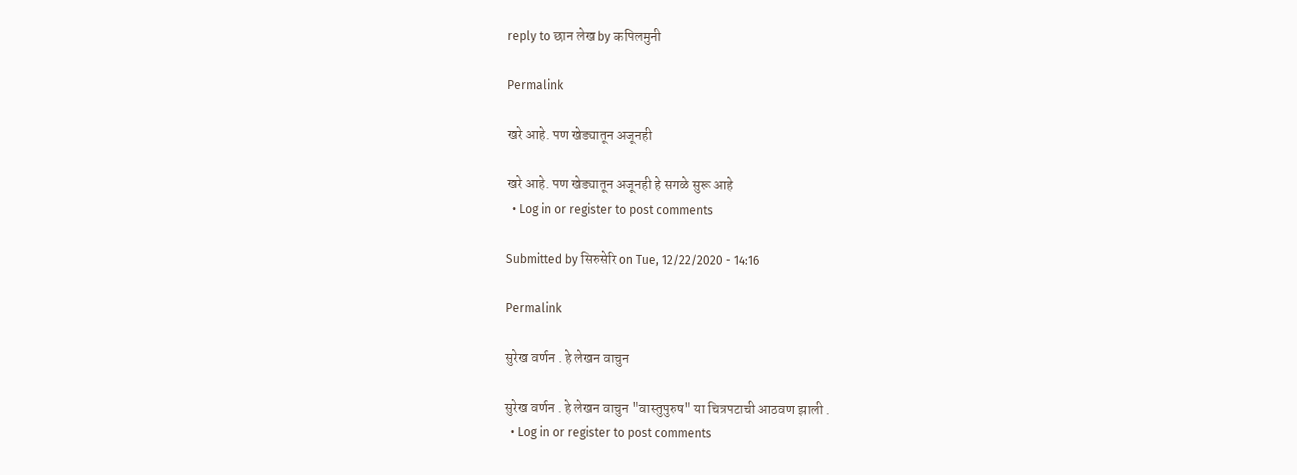reply to छान लेख by कपिलमुनी

Permalink

खरे आहे. पण खेड्यातून अजूनही

खरे आहे. पण खेड्यातून अजूनही हे सगळे सुरू आहे
  • Log in or register to post comments

Submitted by सिरुसेरि on Tue, 12/22/2020 - 14:16

Permalink

सुरेख वर्णन . हे लेखन वाचुन

सुरेख वर्णन . हे लेखन वाचुन "वास्तुपुरुष" या चित्रपटाची आठवण झाली .
  • Log in or register to post comments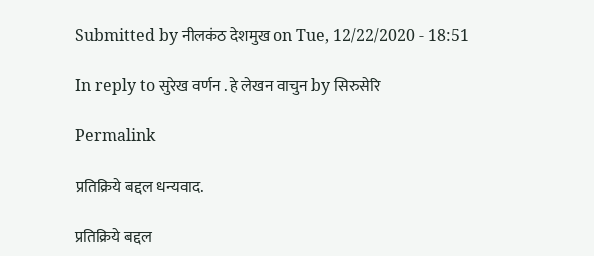Submitted by नीलकंठ देशमुख on Tue, 12/22/2020 - 18:51

In reply to सुरेख वर्णन . हे लेखन वाचुन by सिरुसेरि

Permalink

प्रतिक्रिये बद्दल धन्यवाद.

प्रतिक्रिये बद्दल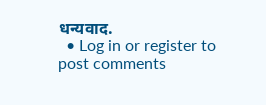धन्यवाद.
  • Log in or register to post comments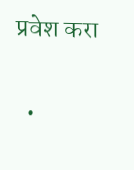प्रवेश करा

  •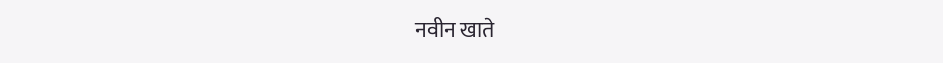नवीन खाते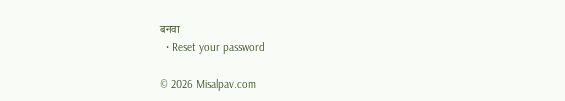बनवा
  • Reset your password

© 2026 Misalpav.com